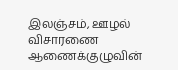இலஞ்சம், ஊழல் விசாரணை ஆணைக்குழுவின்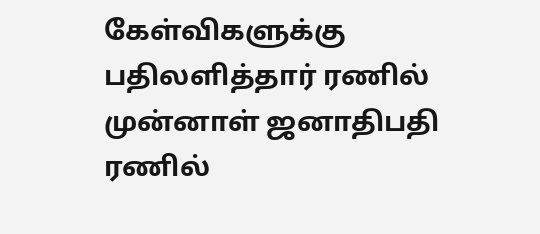கேள்விகளுக்கு பதிலளித்தார் ரணில்
முன்னாள் ஜனாதிபதி ரணில்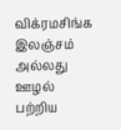விக்ரமசிங்க இலஞ்சம் அல்லது ஊழல் பற்றிய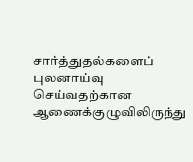சார்த்துதல்களைப் புலனாய்வு செய்வதற்கான ஆணைக்குழுவிலிருந்து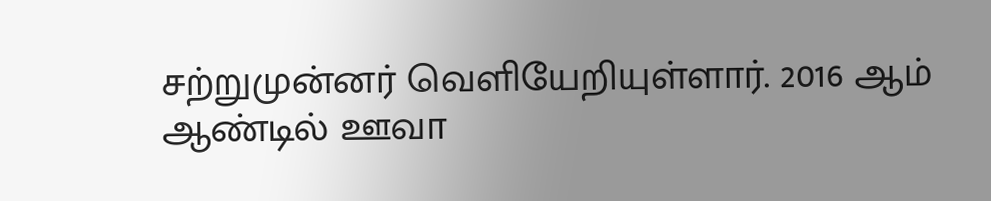சற்றுமுன்னர் வெளியேறியுள்ளார். 2016 ஆம் ஆண்டில் ஊவா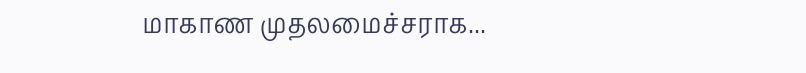மாகாண முதலமைச்சராக...